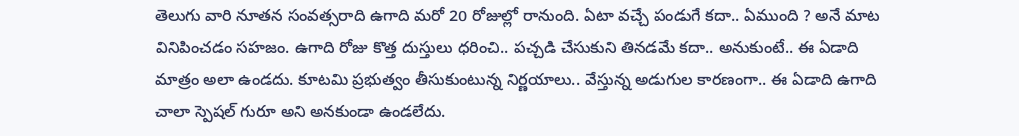తెలుగు వారి నూతన సంవత్సరాది ఉగాది మరో 20 రోజుల్లో రానుంది. ఏటా వచ్చే పండుగే కదా.. ఏముంది ? అనే మాట వినిపించడం సహజం. ఉగాది రోజు కొత్త దుస్తులు ధరించి.. పచ్చడి చేసుకుని తినడమే కదా.. అనుకుంటే.. ఈ ఏడాది మాత్రం అలా ఉండదు. కూటమి ప్రభుత్వం తీసుకుంటున్న నిర్ణయాలు.. వేస్తున్న అడుగుల కారణంగా.. ఈ ఏడాది ఉగాది చాలా స్పెషల్ గురూ అని అనకుండా ఉండలేదు.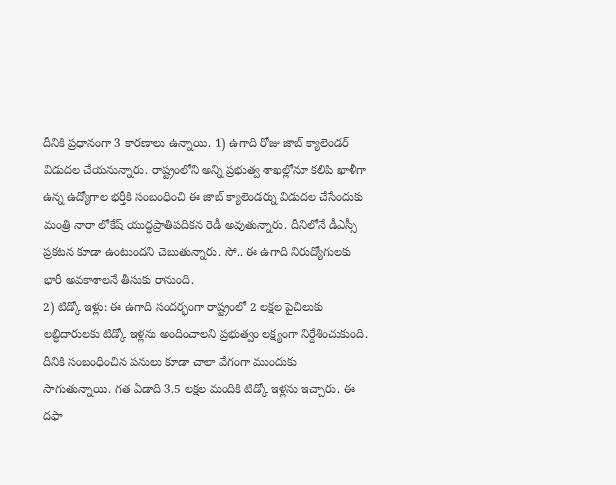దీనికి ప్రధానంగా 3 కారణాలు ఉన్నాయి. 1) ఉగాది రోజు జాబ్ క్యాలెండర్ విడుదల చేయనున్నారు. రాష్ట్రంలోని అన్ని ప్రభుత్వ శాఖల్లోనూ కలిపి ఖాళీగా ఉన్న ఉద్యోగాల భర్తీకి సంబంధించి ఈ జాబ్ క్యాలెండర్ను విడుదల చేసేందుకు మంత్రి నారా లోకేష్ యుద్ధప్రాతిపదికన రెడీ అవుతున్నారు. దీనిలోనే డీఎస్సీ ప్రకటన కూడా ఉంటుందని చెబుతున్నారు. సో.. ఈ ఉగాది నిరుద్యోగులకు భారీ అవకాశాలనే తీసుకు రానుంది.
2) టిడ్కో ఇళ్లు: ఈ ఉగాది సందర్భంగా రాష్ట్రంలో 2 లక్షల పైచిలుకు లబ్ధిదారులకు టిడ్కో ఇళ్లను అందించాలని ప్రభుత్వం లక్ష్యంగా నిర్దేశించుకుంది. దీనికి సంబంధించిన పనులు కూడా చాలా వేగంగా ముందుకు సాగుతున్నాయి. గత ఏడాది 3.5 లక్షల మందికి టిడ్కో ఇళ్లను ఇచ్చారు. ఈ దఫా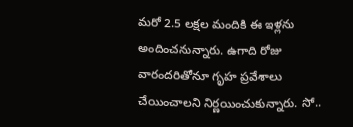మరో 2.5 లక్షల మందికి ఈ ఇళ్లను అందించనున్నారు. ఉగాది రోజు వారందరితోనూ గృహ ప్రవేశాలు చేయించాలని నిర్ణయించుకున్నారు. సో..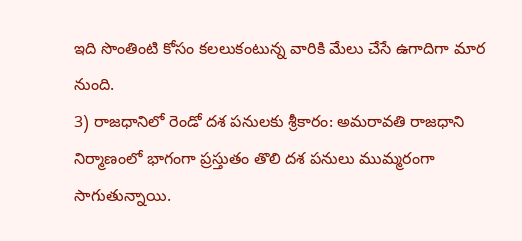ఇది సొంతింటి కోసం కలలుకంటున్న వారికి మేలు చేసే ఉగాదిగా మార నుంది.
3) రాజధానిలో రెండో దశ పనులకు శ్రీకారం: అమరావతి రాజధాని నిర్మాణంలో భాగంగా ప్రస్తుతం తొలి దశ పనులు ముమ్మరంగా సాగుతున్నాయి.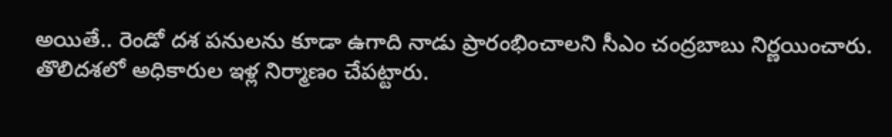అయితే.. రెండో దశ పనులను కూడా ఉగాది నాడు ప్రారంభించాలని సీఎం చంద్రబాబు నిర్ణయించారు.
తొలిదశలో అధికారుల ఇళ్ల నిర్మాణం చేపట్టారు.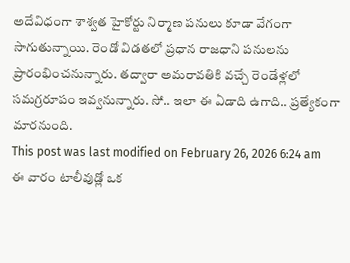అదేవిధంగా శాశ్వత హైకోర్టు నిర్మాణ పనులు కూడా వేగంగా సాగుతున్నాయి. రెండో విడతలో ప్రధాన రాజధాని పనులను ప్రారంభించనున్నారు. తద్వారా అమరావతికి వచ్చే రెండేళ్లలో సమగ్రరూపం ఇవ్వనున్నారు. సో.. ఇలా ఈ ఏడాది ఉగాది.. ప్రత్యేకంగా మారనుంది.
This post was last modified on February 26, 2026 6:24 am
ఈ వారం టాలీవుడ్లో ఒక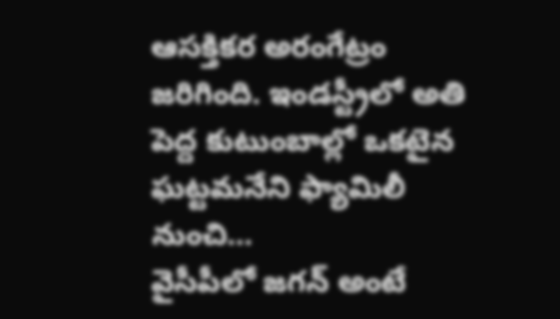ఆసక్తికర అరంగేట్రం జరిగింది. ఇండస్ట్రీలో అతి పెద్ద కుటుంబాల్లో ఒకటైన ఘట్టమనేని ఫ్యామిలీ నుంచి…
వైసీపీలో జగన్ అంటే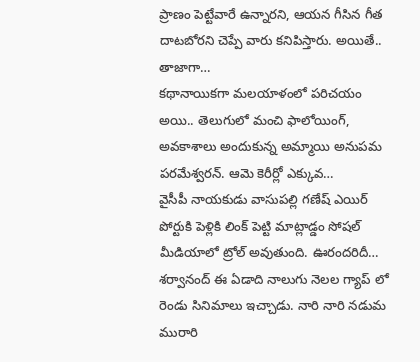ప్రాణం పెట్టేవారే ఉన్నారని, ఆయన గీసిన గీత దాటబోరని చెప్పే వారు కనిపిస్తారు. అయితే.. తాజాగా…
కథానాయికగా మలయాళంలో పరిచయం అయి.. తెలుగులో మంచి ఫాలోయింగ్, అవకాశాలు అందుకున్న అమ్మాయి అనుపమ పరమేశ్వరన్. ఆమె కెరీర్లో ఎక్కువ…
వైసీపీ నాయకుడు వాసుపల్లి గణేష్ ఎయిర్ పోర్టుకి పెళ్లికి లింక్ పెట్టి మాట్లాడ్డం సోషల్ మీడియాలో ట్రోల్ అవుతుంది. ఊరందరిదీ…
శర్వానంద్ ఈ ఏడాది నాలుగు నెలల గ్యాప్ లో రెండు సినిమాలు ఇచ్చాడు. నారి నారి నడుమ మురారి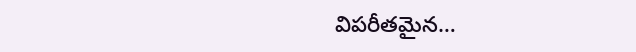విపరీతమైన…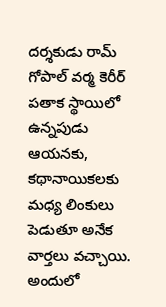దర్శకుడు రామ్ గోపాల్ వర్మ కెరీర్ పతాక స్థాయిలో ఉన్నపుడు ఆయనకు, కథానాయికలకు మధ్య లింకులు పెడుతూ అనేక వార్తలు వచ్చాయి. అందులో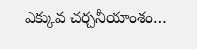ఎక్కువ చర్చనీయాంశం…